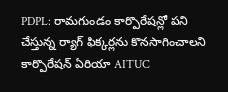PDPL: రామగుండం కార్పొరేషన్లో పని చేస్తున్న ర్యాగ్ ఫిక్కర్లను కొనసాగించాలని కార్పొరేషన్ ఏరియా AITUC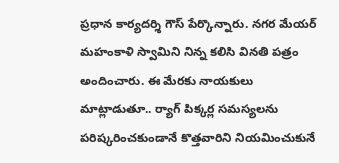ప్రధాన కార్యదర్శి గౌస్ పేర్కొన్నారు. నగర మేయర్ మహంకాళి స్వామిని నిన్న కలిసి వినతి పత్రం అందించారు. ఈ మేరకు నాయకులు మాట్లాడుతూ.. ర్యాగ్ పిక్కర్ల సమస్యలను పరిష్కరించకుండానే కొత్తవారిని నియమించుకునే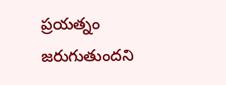ప్రయత్నం జరుగుతుందని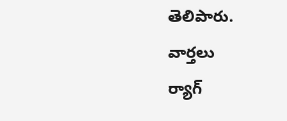తెలిపారు.
వార్తలు
ర్యాగ్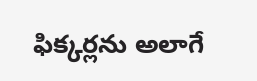ఫిక్కర్లను అలాగే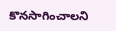కొనసాగించాలని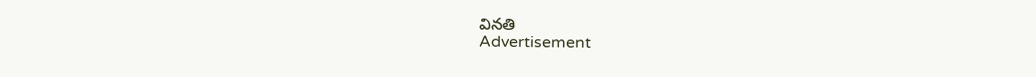వినతి
Advertisement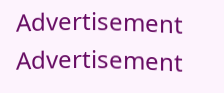Advertisement
Advertisement